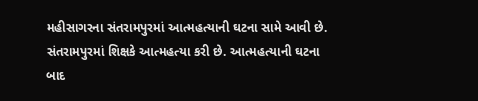મહીસાગરના સંતરામપુરમાં આત્મહત્યાની ઘટના સામે આવી છે. સંતરામપુરમાં શિક્ષકે આત્મહત્યા કરી છે. આત્મહત્યાની ઘટના બાદ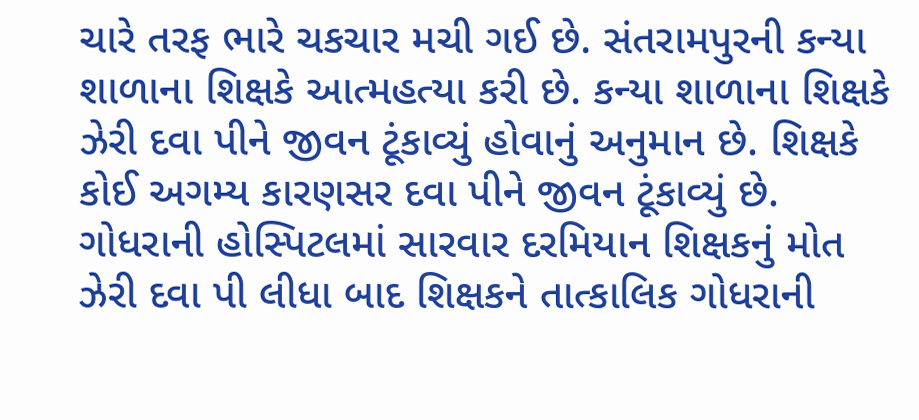ચારે તરફ ભારે ચકચાર મચી ગઈ છે. સંતરામપુરની કન્યા શાળાના શિક્ષકે આત્મહત્યા કરી છે. કન્યા શાળાના શિક્ષકે ઝેરી દવા પીને જીવન ટૂંકાવ્યું હોવાનું અનુમાન છે. શિક્ષકે કોઈ અગમ્ય કારણસર દવા પીને જીવન ટૂંકાવ્યું છે.
ગોધરાની હોસ્પિટલમાં સારવાર દરમિયાન શિક્ષકનું મોત
ઝેરી દવા પી લીધા બાદ શિક્ષકને તાત્કાલિક ગોધરાની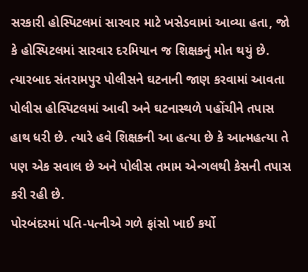સરકારી હોસ્પિટલમાં સારવાર માટે ખસેડવામાં આવ્યા હતા, જો કે હોસ્પિટલમાં સારવાર દરમિયાન જ શિક્ષકનું મોત થયું છે. ત્યારબાદ સંતરામપુર પોલીસને ઘટનાની જાણ કરવામાં આવતા પોલીસ હોસ્પિટલમાં આવી અને ઘટનાસ્થળે પહોંચીને તપાસ હાથ ધરી છે. ત્યારે હવે શિક્ષકની આ હત્યા છે કે આત્મહત્યા તે પણ એક સવાલ છે અને પોલીસ તમામ એન્ગલથી કેસની તપાસ કરી રહી છે.
પોરબંદરમાં પતિ-પત્નીએ ગળે ફાંસો ખાઈ કર્યો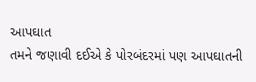આપઘાત
તમને જણાવી દઈએ કે પોરબંદરમાં પણ આપઘાતની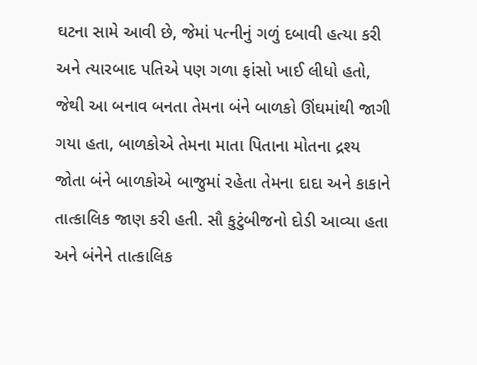ઘટના સામે આવી છે, જેમાં પત્નીનું ગળું દબાવી હત્યા કરી અને ત્યારબાદ પતિએ પણ ગળા ફાંસો ખાઈ લીધો હતો, જેથી આ બનાવ બનતા તેમના બંને બાળકો ઊંઘમાંથી જાગી ગયા હતા, બાળકોએ તેમના માતા પિતાના મોતના દ્રશ્ય જોતા બંને બાળકોએ બાજુમાં રહેતા તેમના દાદા અને કાકાને તાત્કાલિક જાણ કરી હતી. સૌ કુટુંબીજનો દોડી આવ્યા હતા અને બંનેને તાત્કાલિક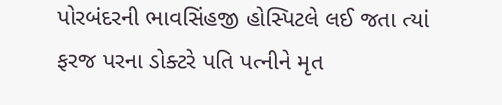પોરબંદરની ભાવસિંહજી હોસ્પિટલે લઈ જતા ત્યાં ફરજ પરના ડોક્ટરે પતિ પત્નીને મૃત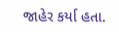જાહેર કર્યા હતા.